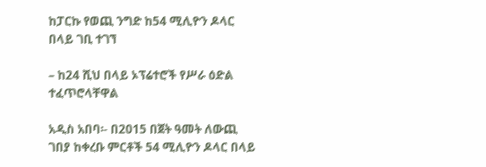ከፓርኩ የወጪ ንግድ ከ54 ሚሊዮን ዶላር በላይ ገቢ ተገኘ

– ከ24 ሺህ በላይ ኦፕሬተሮች የሥራ ዕድል ተፈጥሮላቸዋል

አዲስ አበባ፡- በ2015 በጀት ዓመት ለውጪ ገበያ ከቀረቡ ምርቶች 54 ሚሊዮን ዶላር በላይ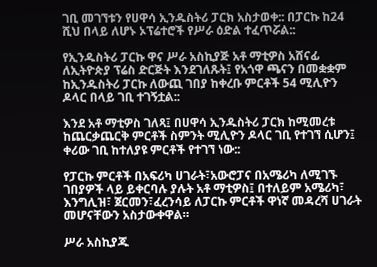ገቢ መገኘቱን የሀዋሳ ኢንዱስትሪ ፓርክ አስታወቀ:: በፓርኩ ከ24 ሺህ በላይ ለሆኑ ኦፕሬተሮች የሥራ ዕድል ተፈጥሯል::

የኢንዱስትሪ ፓርኩ ዋና ሥራ አስኪያጅ አቶ ማቲዎስ አሸናፊ ለኢትዮጵያ ፕሬስ ድርጅት እንደገለጹት፤ የአጎዋ ጫናን በመቋቋም ከኢንዱስትሪ ፓርኩ ለውጪ ገበያ ከቀረቡ ምርቶች 54 ሚሊዮን ዶላር በላይ ገቢ ተገኝቷል::

እንደ አቶ ማቲዎስ ገለጻ፤ በሀዋሳ ኢንዱስትሪ ፓርክ ከሚመረቱ ከጨርቃጨርቅ ምርቶች ስምንት ሚሊዮን ዶላር ገቢ የተገኘ ሲሆን፤ ቀሪው ገቢ ከተለያዩ ምርቶች የተገኘ ነው::

የፓርኩ ምርቶች በአፍሪካ ሀገራት፣አውሮፓና በአሜሪካ ለሚገኙ ገበያዎች ላይ ይቀርባሉ ያሉት አቶ ማቲዎስ፤ በተለይም አሜሪካ፣ እንግሊዝ፣ ጀርመን፣ፈረንሳይ ለፓርኩ ምርቶች ዋነኛ መዳረሻ ሀገራት መሆናቸውን አስታውቀዋል።

ሥራ አስኪያጁ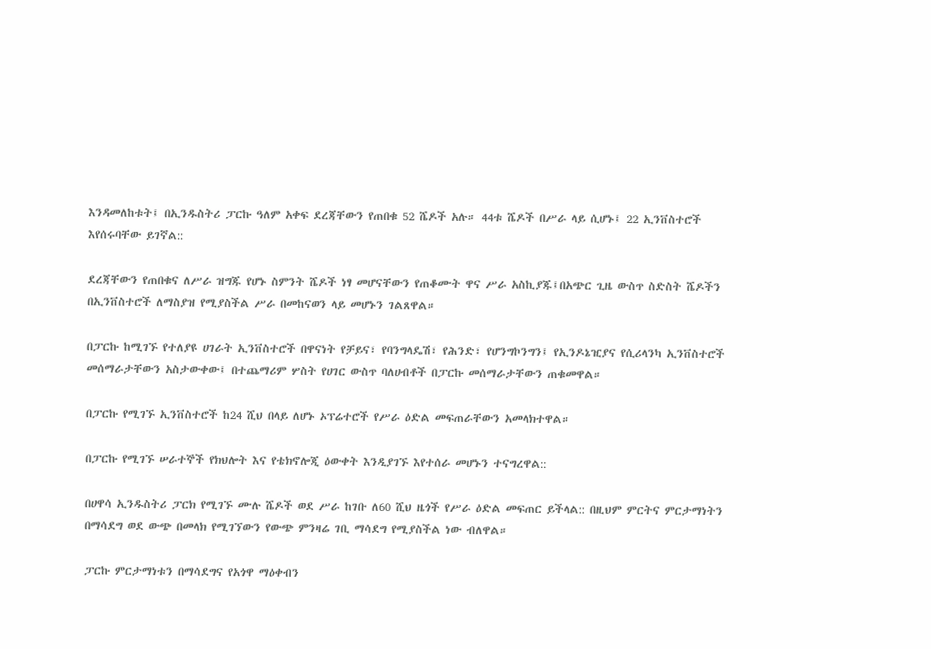እንዳመለከቱት፤ በኢንዱስትሪ ፓርኩ ዓለም አቀፍ ደረጃቸውን የጠበቁ 52 ሼዶች አሉ። 44ቱ ሼዶች በሥራ ላይ ሲሆኑ፤ 22 ኢንቨስተሮች እየሰሩባቸው ይገኛል::

ደረጃቸውን የጠበቁና ለሥራ ዝግጁ የሆኑ ስምንት ሼዶች ነፃ መሆናቸውን የጠቆሙት ዋና ሥራ አስኪያጁ፤በአጭር ጊዜ ውስጥ ስድስት ሼዶችን በኢንቨስተሮች ለማስያዝ የሚያስችል ሥራ በመከናወን ላይ መሆኑን ገልጸዋል።

በፓርኩ ከሚገኙ የተለያዩ ሀገራት ኢንቨስተሮች በዋናነት የቻይና፣ የባንግላዴሽ፣ የሕንድ፣ የሆንግኮንግን፤ የኢንዶኔዢያና የሲሪላንካ ኢንቨስተሮች መሰማራታቸውን አስታውቀው፤ በተጨማሪም ሦስት የሀገር ውስጥ ባለሀብቶች በፓርኩ መሰማራታቸውን ጠቁመዋል።

በፓርኩ የሚገኙ ኢንቨስተሮች ከ24 ሺህ በላይ ለሆኑ ኦፕሬተሮች የሥራ ዕድል መፍጠራቸውን አመላክተዋል።

በፓርኩ የሚገኙ ሠራተኞች የክህሎት እና የቴክኖሎጂ ዕውቀት እንዲያገኙ እየተሰራ መሆኑን ተናግረዋል::

በሀዋሳ ኢንዱስትሪ ፓርክ የሚገኙ ሙሉ ሼዶች ወደ ሥራ ከገቡ ለ60 ሺህ ዜጎች የሥራ ዕድል መፍጠር ይችላል:: በዚህም ምርትና ምርታማነትን በማሳደግ ወደ ውጭ በመላክ የሚገኘውን የውጭ ምንዛሬ ገቢ ማሳደግ የሚያስችል ነው ብለዋል።

ፓርኩ ምርታማነቱን በማሳደግና የአጎዋ ማዕቀብን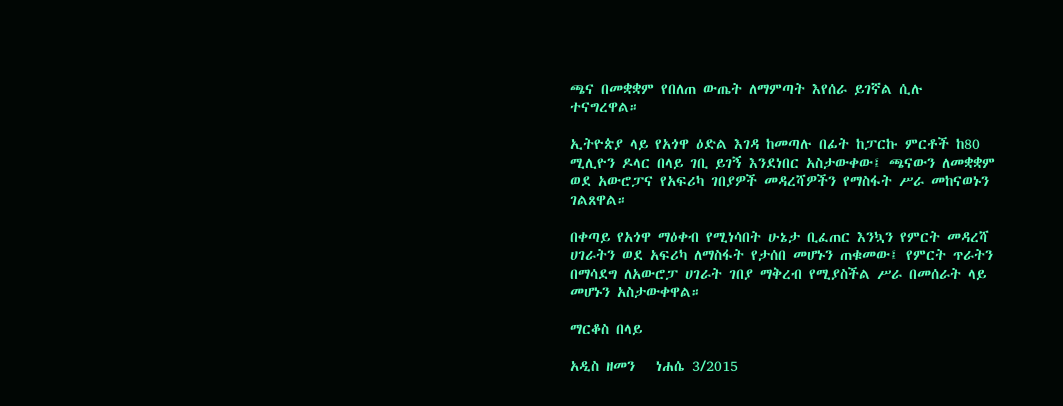ጫና በመቋቋም የበለጠ ውጤት ለማምጣት እየሰራ ይገኛል ሲሉ ተናግረዋል።

ኢትዮጵያ ላይ የአጎዋ ዕድል እገዳ ከመጣሉ በፊት ከፓርኩ ምርቶች ከ80 ሚሊዮን ዶላር በላይ ገቢ ይገኝ እንደነበር አስታውቀው፤ ጫናውን ለመቋቋም ወደ አውሮፓና የአፍሪካ ገበያዎች መዳረሻዎችን የማስፋት ሥራ መከናወኑን ገልጸዋል።

በቀጣይ የአጎዋ ማዕቀብ የሚነሳበት ሁኔታ ቢፈጠር እንኳን የምርት መዳረሻ ሀገራትን ወደ አፍሪካ ለማስፋት የታሰበ መሆኑን ጠቁመው፤ የምርት ጥራትን በማሳደግ ለአውሮፓ ሀገራት ገበያ ማቅረብ የሚያስችል ሥራ በመሰራት ላይ መሆኑን አስታውቀዋል።

ማርቆስ በላይ

አዲስ ዘመን   ነሐሴ 3/2015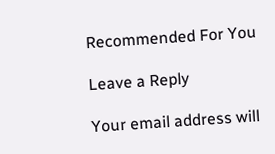Recommended For You

Leave a Reply

Your email address will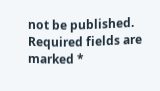not be published. Required fields are marked *